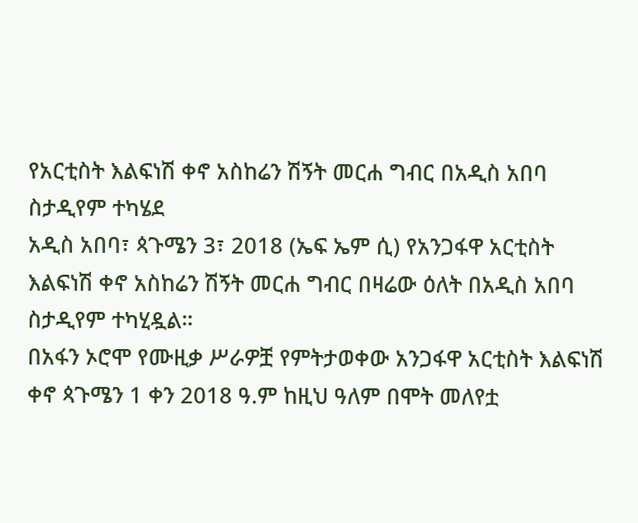የአርቲስት እልፍነሽ ቀኖ አስከሬን ሽኝት መርሐ ግብር በአዲስ አበባ ስታዲየም ተካሄደ
አዲስ አበባ፣ ጳጉሜን 3፣ 2018 (ኤፍ ኤም ሲ) የአንጋፋዋ አርቲስት እልፍነሽ ቀኖ አስከሬን ሽኝት መርሐ ግብር በዛሬው ዕለት በአዲስ አበባ ስታዲየም ተካሂዷል።
በአፋን ኦሮሞ የሙዚቃ ሥራዎቿ የምትታወቀው አንጋፋዋ አርቲስት እልፍነሽ ቀኖ ጳጉሜን 1 ቀን 2018 ዓ.ም ከዚህ ዓለም በሞት መለየቷ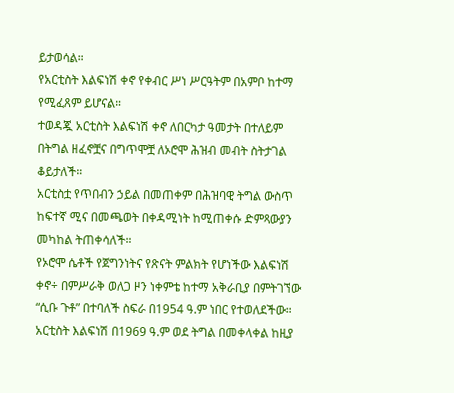ይታወሳል።
የአርቲስት እልፍነሽ ቀኖ የቀብር ሥነ ሥርዓትም በአምቦ ከተማ የሚፈጸም ይሆናል።
ተወዳጇ አርቲስት እልፍነሽ ቀኖ ለበርካታ ዓመታት በተለይም በትግል ዘፈኖቿና በግጥሞቿ ለኦሮሞ ሕዝብ መብት ስትታገል ቆይታለች።
አርቲስቷ የጥበብን ኃይል በመጠቀም በሕዝባዊ ትግል ውስጥ ከፍተኛ ሚና በመጫወት በቀዳሚነት ከሚጠቀሱ ድምጻውያን መካከል ትጠቀሳለች።
የኦሮሞ ሴቶች የጀግንነትና የጽናት ምልክት የሆነችው እልፍነሽ ቀኖ÷ በምሥራቅ ወለጋ ዞን ነቀምቴ ከተማ አቅራቢያ በምትገኘው “ሲቡ ጉቶ” በተባለች ስፍራ በ1954 ዓ.ም ነበር የተወለደችው።
አርቲስት እልፍነሽ በ1969 ዓ.ም ወደ ትግል በመቀላቀል ከዚያ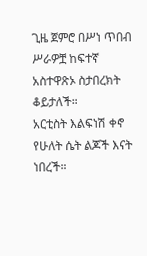ጊዜ ጀምሮ በሥነ ጥበብ ሥራዎቿ ከፍተኛ አስተዋጽኦ ስታበረክት ቆይታለች።
አርቲስት እልፍነሽ ቀኖ የሁለት ሴት ልጆች እናት ነበረች።